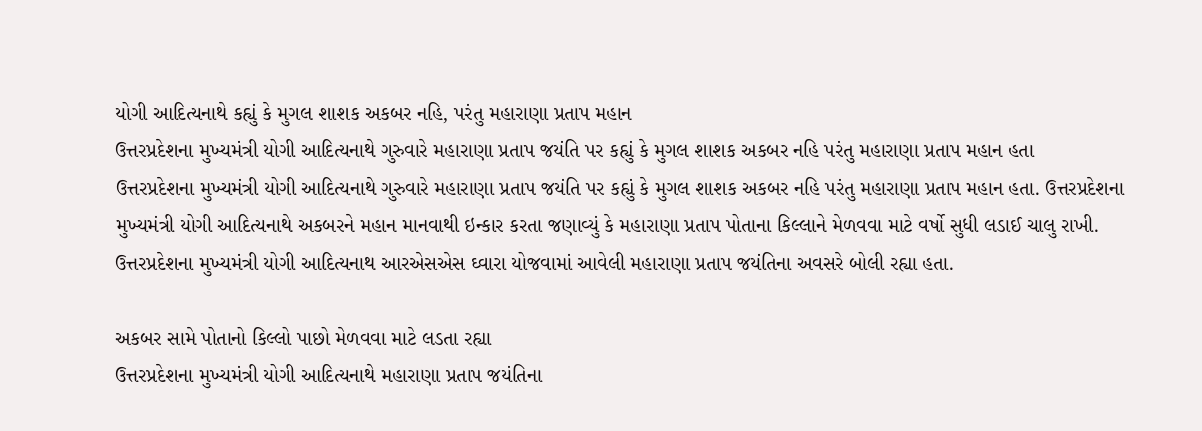યોગી આદિત્યનાથે કહ્યું કે મુગલ શાશક અકબર નહિ, પરંતુ મહારાણા પ્રતાપ મહાન
ઉત્તરપ્રદેશના મુખ્યમંત્રી યોગી આદિત્યનાથે ગુરુવારે મહારાણા પ્રતાપ જયંતિ પર કહ્યું કે મુગલ શાશક અકબર નહિ પરંતુ મહારાણા પ્રતાપ મહાન હતા
ઉત્તરપ્રદેશના મુખ્યમંત્રી યોગી આદિત્યનાથે ગુરુવારે મહારાણા પ્રતાપ જયંતિ પર કહ્યું કે મુગલ શાશક અકબર નહિ પરંતુ મહારાણા પ્રતાપ મહાન હતા. ઉત્તરપ્રદેશના મુખ્યમંત્રી યોગી આદિત્યનાથે અકબરને મહાન માનવાથી ઇન્કાર કરતા જણાવ્યું કે મહારાણા પ્રતાપ પોતાના કિલ્લાને મેળવવા માટે વર્ષો સુધી લડાઈ ચાલુ રાખી. ઉત્તરપ્રદેશના મુખ્યમંત્રી યોગી આદિત્યનાથ આરએસએસ ઘ્વારા યોજવામાં આવેલી મહારાણા પ્રતાપ જયંતિના અવસરે બોલી રહ્યા હતા.

અકબર સામે પોતાનો કિલ્લો પાછો મેળવવા માટે લડતા રહ્યા
ઉત્તરપ્રદેશના મુખ્યમંત્રી યોગી આદિત્યનાથે મહારાણા પ્રતાપ જયંતિના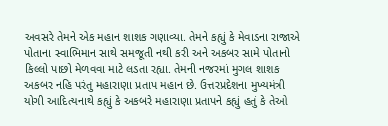અવસરે તેમને એક મહાન શાશક ગણાવ્યા. તેમને કહ્યું કે મેવાડના રાજાએ પોતાના સ્વાભિમાન સાથે સમજૂતી નથી કરી અને અકબર સામે પોતાનો કિલ્લો પાછો મેળવવા માટે લડતા રહ્યા. તેમની નજરમાં મુગલ શાશક અકબર નહિ પરંતુ મહારાણા પ્રતાપ મહાન છે. ઉત્તરપ્રદેશના મુખ્યમંત્રી યોગી આદિત્યનાથે કહ્યું કે અકબરે મહારાણા પ્રતાપને કહ્યું હતું કે તેઓ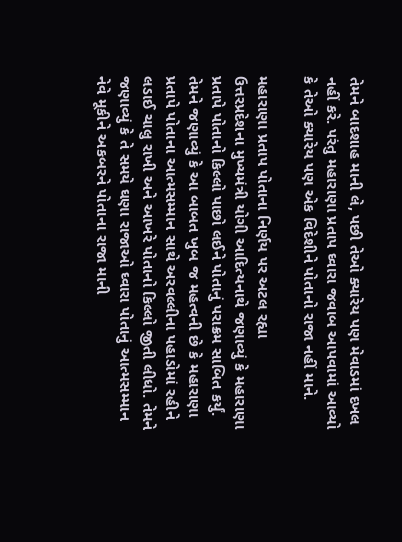તેમને બાદશાહ માની લે, પછી તેઓ ક્યારેય પણ મેવાડમાં દખલ નહીં કરે. પરંતુ મહારાણા પ્રતાપ ઘ્વારા જવાબ આપવામાં આવ્યો કે તેઓ ક્યારેય પણ એક વિદેશીને પોતાનો રાજા નહીં માને.

મહારાણા પ્રતાપ પોતાના નિર્ણય પર અટલ રહ્યા
ઉત્તરપ્રદેશના મુખ્યમંત્રી યોગી આદિત્યનાથે જણાવ્યું કે મહારાણા પ્રતાપે પોતાનો કિલ્લો પાછો લઈને પોતાનું પરાક્રમ સાબિત કર્યું. તેમને જણાવ્યું કે આ બાબત ખુબ જ મહત્વની છે કે મહારાણા પ્રતાપે પોતાના આત્મસમ્માન સાથે અરવલ્લીના પહાડોમાં રહીને લડાઈ ચાલુ રાખી અને આખરે પોતાનો કિલ્લો જીતી લીધો. તેમને જણાવ્યું કે તે સમયે ઘણા રાજાઓ ઘ્વારા પોતાનું આત્મસમ્માન નેવે મૂકીને અકબરને પોતાના રાજા માની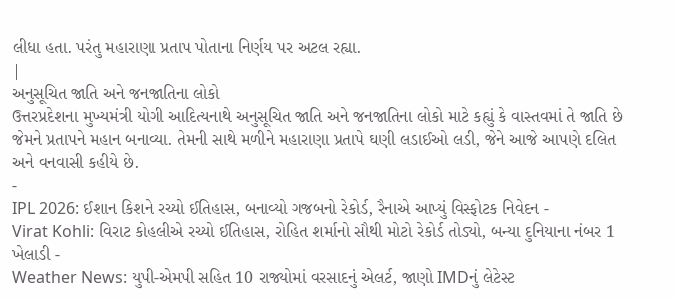લીધા હતા. પરંતુ મહારાણા પ્રતાપ પોતાના નિર્ણય પર અટલ રહ્યા.
|
અનુસૂચિત જાતિ અને જનજાતિના લોકો
ઉત્તરપ્રદેશના મુખ્યમંત્રી યોગી આદિત્યનાથે અનુસૂચિત જાતિ અને જનજાતિના લોકો માટે કહ્યું કે વાસ્તવમાં તે જાતિ છે જેમને પ્રતાપને મહાન બનાવ્યા. તેમની સાથે મળીને મહારાણા પ્રતાપે ઘણી લડાઈઓ લડી, જેને આજે આપણે દલિત અને વનવાસી કહીયે છે.
-
IPL 2026: ઈશાન કિશને રચ્યો ઈતિહાસ, બનાવ્યો ગજબનો રેકોર્ડ, રૈનાએ આપ્યું વિસ્ફોટક નિવેદન -
Virat Kohli: વિરાટ કોહલીએ રચ્યો ઈતિહાસ, રોહિત શર્માનો સૌથી મોટો રેકોર્ડ તોડ્યો, બન્યા દુનિયાના નંબર 1 ખેલાડી -
Weather News: યુપી-એમપી સહિત 10 રાજ્યોમાં વરસાદનું એલર્ટ, જાણો IMDનું લેટેસ્ટ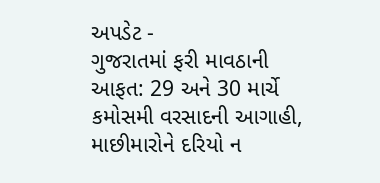અપડેટ -
ગુજરાતમાં ફરી માવઠાની આફત: 29 અને 30 માર્ચે કમોસમી વરસાદની આગાહી, માછીમારોને દરિયો ન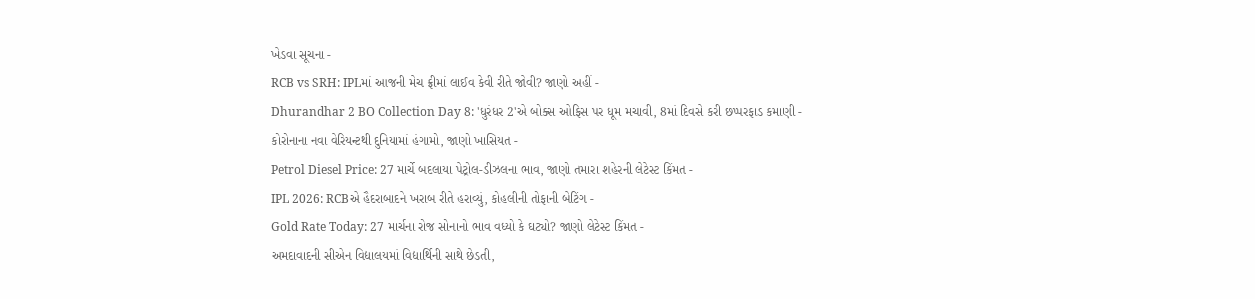ખેડવા સૂચના -
RCB vs SRH: IPLમાં આજની મેચ ફ્રીમાં લાઈવ કેવી રીતે જોવી? જાણો અહીં -
Dhurandhar 2 BO Collection Day 8: 'ધુરંધર 2'એ બોક્સ ઓફિસ પર ધૂમ મચાવી, 8માં દિવસે કરી છપ્પરફાડ કમાણી -
કોરોનાના નવા વેરિયન્ટથી દુનિયામાં હંગામો, જાણો ખાસિયત -
Petrol Diesel Price: 27 માર્ચે બદલાયા પેટ્રોલ-ડીઝલના ભાવ, જાણો તમારા શહેરની લેટેસ્ટ કિંમત -
IPL 2026: RCBએ હૈદરાબાદને ખરાબ રીતે હરાવ્યું, કોહલીની તોફાની બેટિંગ -
Gold Rate Today: 27 માર્ચના રોજ સોનાનો ભાવ વધ્યો કે ઘટ્યો? જાણો લેટેસ્ટ કિંમત -
અમદાવાદની સીએન વિદ્યાલયમાં વિદ્યાર્થિની સાથે છેડતી,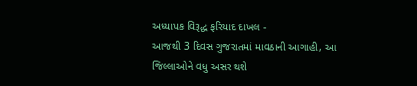અધ્યાપક વિરૂદ્ધ ફરિયાદ દાખલ -
આજથી 3 દિવસ ગુજરાતમાં માવઠાની આગાહી, આ જિલ્લાઓને વધુ અસર થશે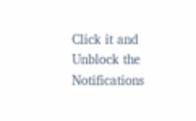Click it and Unblock the Notifications